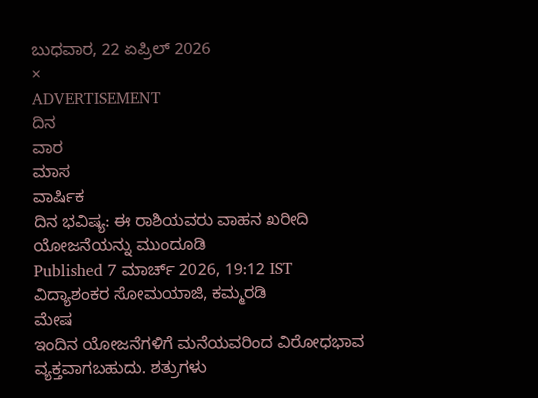ಬುಧವಾರ, 22 ಏಪ್ರಿಲ್ 2026
×
ADVERTISEMENT
ದಿನ
ವಾರ
ಮಾಸ
ವಾರ್ಷಿಕ
ದಿನ ಭವಿಷ್ಯ: ಈ ರಾಶಿಯವರು ವಾಹನ ಖರೀದಿ ಯೋಜನೆಯನ್ನು ಮುಂದೂಡಿ
Published 7 ಮಾರ್ಚ್ 2026, 19:12 IST
ವಿದ್ಯಾಶಂಕರ ಸೋಮಯಾಜಿ, ಕಮ್ಮರಡಿ
ಮೇಷ
ಇಂದಿನ ಯೋಜನೆಗಳಿಗೆ ಮನೆಯವರಿಂದ ವಿರೋಧಭಾವ ವ್ಯಕ್ತವಾಗಬಹುದು. ಶತ್ರುಗಳು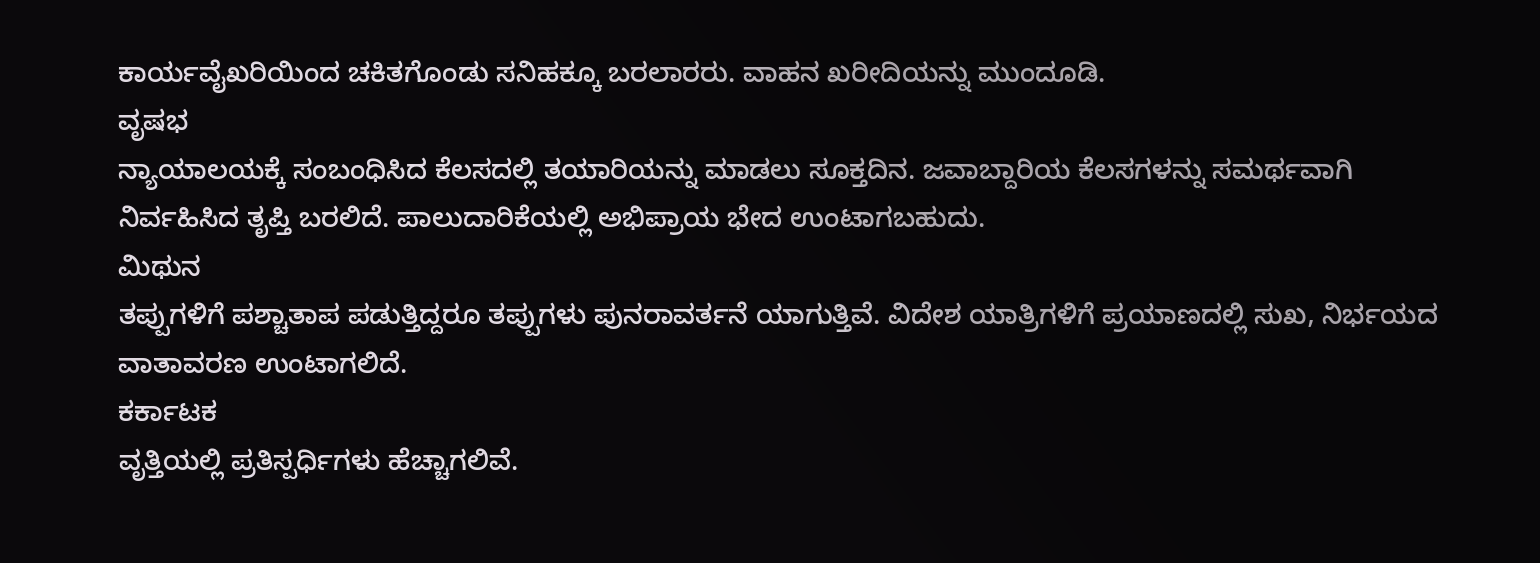ಕಾರ್ಯವೈಖರಿಯಿಂದ ಚಕಿತಗೊಂಡು ಸನಿಹಕ್ಕೂ ಬರಲಾರರು. ವಾಹನ ಖರೀದಿಯನ್ನು ಮುಂದೂಡಿ.
ವೃಷಭ
ನ್ಯಾಯಾಲಯಕ್ಕೆ ಸಂಬಂಧಿಸಿದ ಕೆಲಸದಲ್ಲಿ ತಯಾರಿಯನ್ನು ಮಾಡಲು ಸೂಕ್ತದಿನ. ಜವಾಬ್ದಾರಿಯ ಕೆಲಸಗಳನ್ನು ಸಮರ್ಥವಾಗಿ ನಿರ್ವಹಿಸಿದ ತೃಪ್ತಿ ಬರಲಿದೆ. ಪಾಲುದಾರಿಕೆಯಲ್ಲಿ ಅಭಿಪ್ರಾಯ ಭೇದ ಉಂಟಾಗಬಹುದು.
ಮಿಥುನ
ತಪ್ಪುಗಳಿಗೆ ಪಶ್ಚಾತಾಪ ಪಡುತ್ತಿದ್ದರೂ ತಪ್ಪುಗಳು ಪುನರಾವರ್ತನೆ ಯಾಗುತ್ತಿವೆ. ವಿದೇಶ ಯಾತ್ರಿಗಳಿಗೆ ಪ್ರಯಾಣದಲ್ಲಿ ಸುಖ, ನಿರ್ಭಯದ ವಾತಾವರಣ ಉಂಟಾಗಲಿದೆ.
ಕರ್ಕಾಟಕ
ವೃತ್ತಿಯಲ್ಲಿ ಪ್ರತಿಸ್ಪರ್ಧಿಗಳು ಹೆಚ್ಚಾಗಲಿವೆ.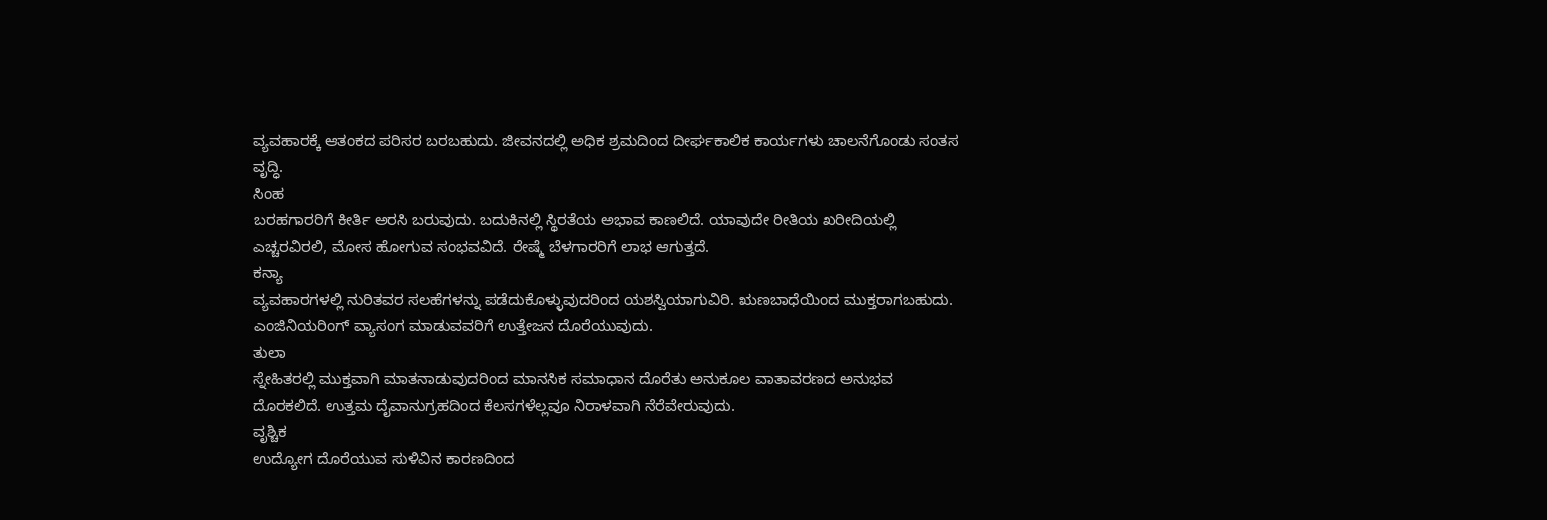ವ್ಯವಹಾರಕ್ಕೆ ಆತಂಕದ ಪರಿಸರ ಬರಬಹುದು. ಜೀವನದಲ್ಲಿ ಅಧಿಕ ಶ್ರಮದಿಂದ ದೀರ್ಘಕಾಲಿಕ ಕಾರ್ಯಗಳು ಚಾಲನೆಗೊಂಡು ಸಂತಸ ವೃದ್ಧಿ.
ಸಿಂಹ
ಬರಹಗಾರರಿಗೆ ಕೀರ್ತಿ ಅರಸಿ ಬರುವುದು. ಬದುಕಿನಲ್ಲಿ ಸ್ಥಿರತೆಯ ಅಭಾವ ಕಾಣಲಿದೆ. ಯಾವುದೇ ರೀತಿಯ ಖರೀದಿಯಲ್ಲಿ ಎಚ್ಚರವಿರಲಿ, ಮೋಸ ಹೋಗುವ ಸಂಭವವಿದೆ. ರೇಷ್ಮೆ ಬೆಳಗಾರರಿಗೆ ಲಾಭ ಆಗುತ್ತದೆ.
ಕನ್ಯಾ
ವ್ಯವಹಾರಗಳಲ್ಲಿ ನುರಿತವರ ಸಲಹೆಗಳನ್ನು ಪಡೆದುಕೊಳ್ಳುವುದರಿಂದ ಯಶಸ್ವಿಯಾಗುವಿರಿ. ಋಣಬಾಧೆಯಿಂದ ಮುಕ್ತರಾಗಬಹುದು. ಎಂಜಿನಿಯರಿಂಗ್‌ ವ್ಯಾಸಂಗ ಮಾಡುವವರಿಗೆ ಉತ್ತೇಜನ ದೊರೆಯುವುದು.
ತುಲಾ
ಸ್ನೇಹಿತರಲ್ಲಿ ಮುಕ್ತವಾಗಿ ಮಾತನಾಡುವುದರಿಂದ ಮಾನಸಿಕ ಸಮಾಧಾನ ದೊರೆತು ಅನುಕೂಲ ವಾತಾವರಣದ ಅನುಭವ ದೊರಕಲಿದೆ. ಉತ್ತಮ ದೈವಾನುಗ್ರಹದಿಂದ ಕೆಲಸಗಳೆಲ್ಲವೂ ನಿರಾಳವಾಗಿ ನೆರೆವೇರುವುದು.
ವೃಶ್ಚಿಕ
ಉದ್ಯೋಗ ದೊರೆಯುವ ಸುಳಿವಿನ ಕಾರಣದಿಂದ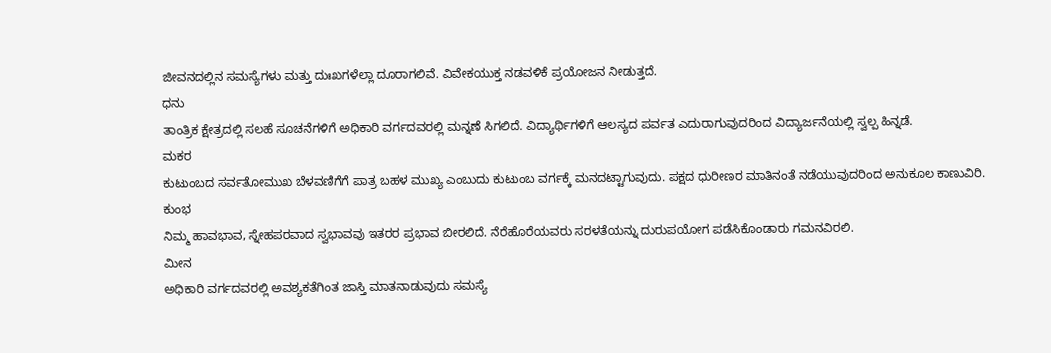ಜೀವನದಲ್ಲಿನ ಸಮಸ್ಯೆಗಳು ಮತ್ತು ದುಃಖಗಳೆಲ್ಲಾ ದೂರಾಗಲಿವೆ. ವಿವೇಕಯುಕ್ತ ನಡವಳಿಕೆ ಪ್ರಯೋಜನ ನೀಡುತ್ತದೆ.
ಧನು
ತಾಂತ್ರಿಕ ಕ್ಷೇತ್ರದಲ್ಲಿ ಸಲಹೆ ಸೂಚನೆಗಳಿಗೆ ಅಧಿಕಾರಿ ವರ್ಗದವರಲ್ಲಿ ಮನ್ನಣೆ ಸಿಗಲಿದೆ. ವಿದ್ಯಾರ್ಥಿಗಳಿಗೆ ಆಲಸ್ಯದ ಪರ್ವತ ಎದುರಾಗುವುದರಿಂದ ವಿದ್ಯಾರ್ಜನೆಯಲ್ಲಿ ಸ್ವಲ್ಪ ಹಿನ್ನಡೆ.
ಮಕರ
ಕುಟುಂಬದ ಸರ್ವತೋಮುಖ ಬೆಳವಣಿಗೆಗೆ ಪಾತ್ರ ಬಹಳ ಮುಖ್ಯ ಎಂಬುದು ಕುಟುಂಬ ವರ್ಗಕ್ಕೆ ಮನದಟ್ಟಾಗುವುದು. ಪಕ್ಷದ ಧುರೀಣರ ಮಾತಿನಂತೆ ನಡೆಯುವುದರಿಂದ ಅನುಕೂಲ ಕಾಣುವಿರಿ.
ಕುಂಭ
ನಿಮ್ಮ ಹಾವಭಾವ, ಸ್ನೇಹಪರವಾದ ಸ್ವಭಾವವು ಇತರರ ಪ್ರಭಾವ ಬೀರಲಿದೆ. ನೆರೆಹೊರೆಯವರು ಸರಳತೆಯನ್ನು ದುರುಪಯೋಗ ಪಡೆಸಿಕೊಂಡಾರು ಗಮನವಿರಲಿ.
ಮೀನ
ಅಧಿಕಾರಿ ವರ್ಗದವರಲ್ಲಿ ಅವಶ್ಯಕತೆಗಿಂತ ಜಾಸ್ತಿ ಮಾತನಾಡುವುದು ಸಮಸ್ಯೆ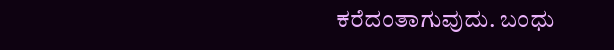ಕರೆದಂತಾಗುವುದು. ಬಂಧು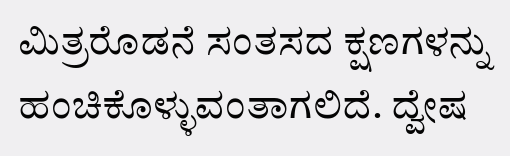ಮಿತ್ರರೊಡನೆ ಸಂತಸದ ಕ್ಷಣಗಳನ್ನು ಹಂಚಿಕೊಳ್ಳುವಂತಾಗಲಿದೆ. ದ್ವೇಷ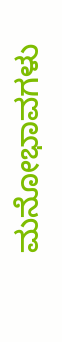ಮನೋಭಾವಗಳು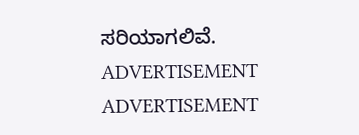ಸರಿಯಾಗಲಿವೆ.
ADVERTISEMENT
ADVERTISEMENT